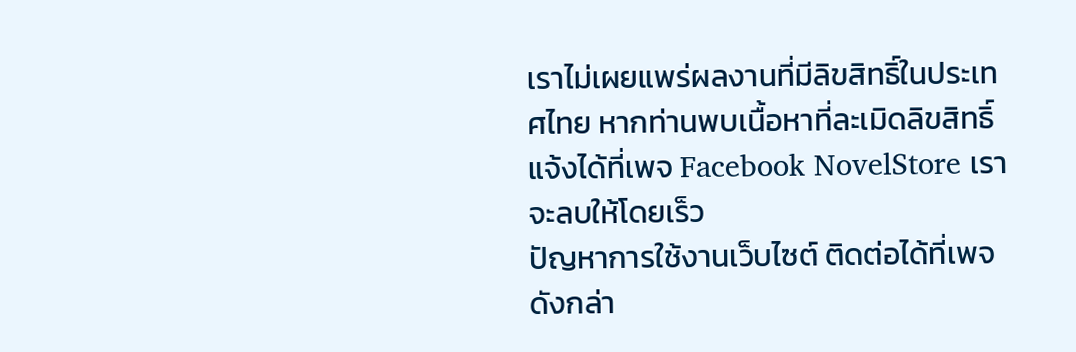เราไม่เผยแพร่ผลงานที่มีลิขสิทธิ์ในประเทศไทย หากท่านพบเนื้อหาที่ละเมิดลิขสิทธิ์ แจ้งได้ที่เพจ Facebook NovelStore เราจะลบให้โดยเร็ว
ปัญหาการใช้งานเว็บไซต์ ติดต่อได้ที่เพจดังกล่า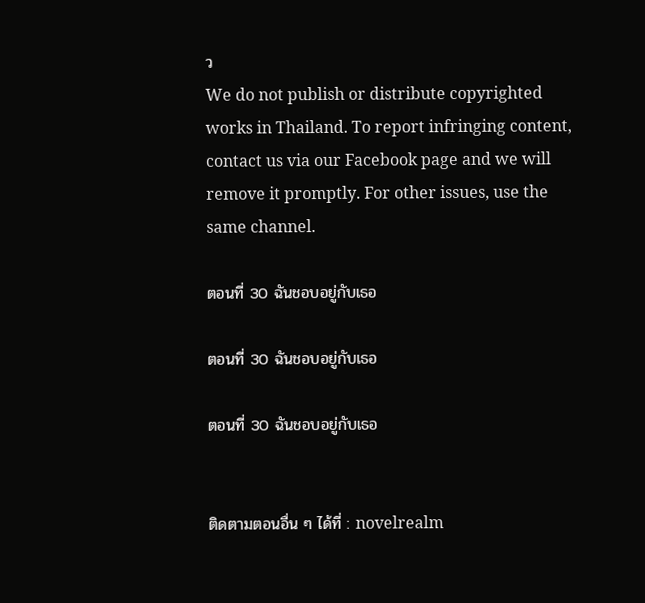ว
We do not publish or distribute copyrighted works in Thailand. To report infringing content, contact us via our Facebook page and we will remove it promptly. For other issues, use the same channel.

ตอนที่ 30 ฉันชอบอยู่กับเธอ

ตอนที่ 30 ฉันชอบอยู่กับเธอ

ตอนที่ 30 ฉันชอบอยู่กับเธอ


ติดตามตอนอื่น ๆ ได้ที่ : novelrealm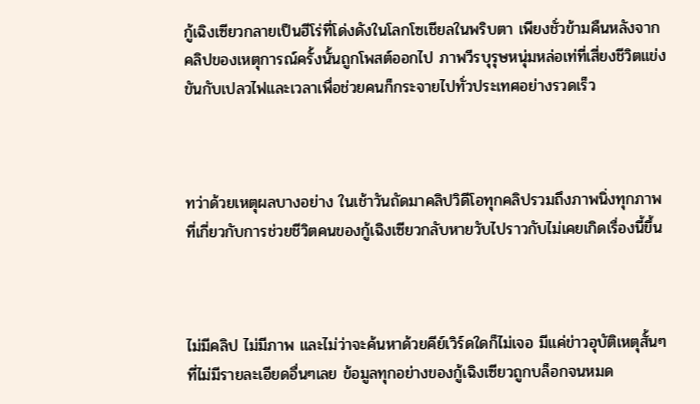กู้เฉิงเซียวกลายเป็นฮีโร่ที่โด่งดังในโลกโซเชียลในพริบตา เพียงชั่วข้ามคืนหลังจากคลิปของเหตุการณ์ครั้งนั้นถูกโพสต์ออกไป ภาพวีรบุรุษหนุ่มหล่อเท่ที่เสี่ยงชีวิตแข่งขันกับเปลวไฟและเวลาเพื่อช่วยคนก็กระจายไปทั่วประเทศอย่างรวดเร็ว



ทว่าด้วยเหตุผลบางอย่าง ในเช้าวันถัดมาคลิปวิดีโอทุกคลิปรวมถึงภาพนิ่งทุกภาพที่เกี่ยวกับการช่วยชีวิตคนของกู้เฉิงเซียวกลับหายวับไปราวกับไม่เคยเกิดเรื่องนี้ขึ้น



ไม่มีคลิป ไม่มีภาพ และไม่ว่าจะค้นหาด้วยคีย์เวิร์ดใดก็ไม่เจอ มีแค่ข่าวอุบัติเหตุสั้นๆ ที่ไม่มีรายละเอียดอื่นๆเลย ข้อมูลทุกอย่างของกู้เฉิงเซียวถูกบล็อกจนหมด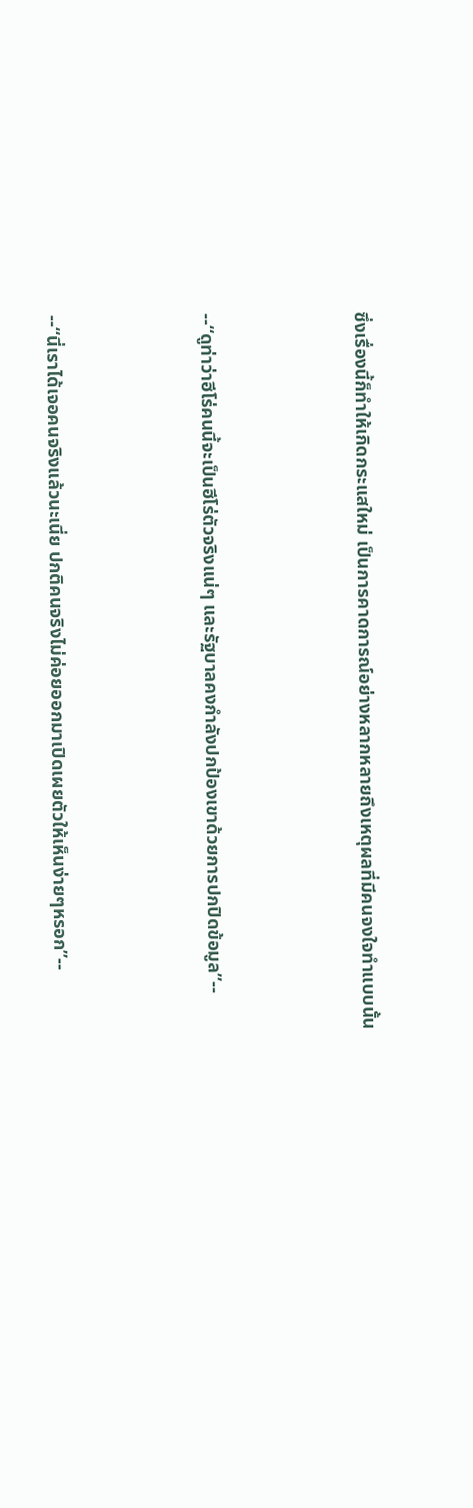ซึ่งเรื่องนี้ก็ทำให้เกิดกระแสใหม่ เป็นการคาดการณ์อย่างหลากหลายถึงเหตุผลที่มีคนจงใจทำแบบนั้น



--“ดูท่าว่าฮีโร่คนนี้จะเป็นฮีโร่ตัวจริงแน่ๆ และรัฐบาลคงกำลังปกป้องเขาด้วยการปกปิดข้อมูล”--



--“นี่เราได้เจอคนจริงแล้วนะเนี่ย ปกติคนจริงไม่ค่อยออกมาเปิดเผยตัวให้เห็นง่ายๆหรอก”--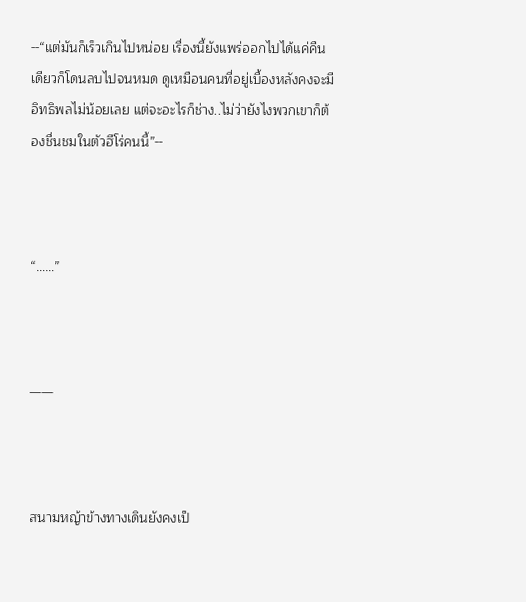--“แต่มันก็เร็วเกินไปหน่อย เรื่องนี้ยังแพร่ออกไปได้แค่คืนเดียวก็โดนลบไปจนหมด ดูเหมือนคนที่อยู่เบื้องหลังคงจะมีอิทธิพลไม่น้อยเลย แต่จะอะไรก็ช่าง..ไม่ว่ายังไงพวกเขาก็ต้องชื่นชมในตัวฮีโร่คนนี้”--



“……”



——



สนามหญ้าข้างทางเดินยังคงเป็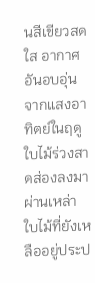นสีเขียวสดใส อากาศอันอบอุ่นจากแสงอาทิตย์ในฤดูใบไม้ร่วงสาดส่องลงมาผ่านเหล่าใบไม้ที่ยังเหลืออยู่ประป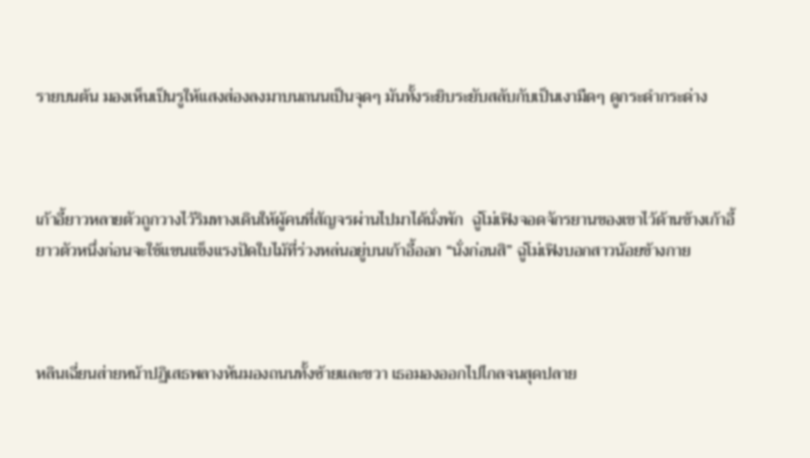รายบนต้น มองเห็นเป็นรูให้แสงส่องลงมาบนถนนเป็นจุดๆ มันทั้งระยิบระยับสลับกับเป็นเงามืดๆ ดูกระดำกระด่าง



เก้าอี้ยาวหลายตัวถูกวางไว้ริมทางเดินให้ผู้คนที่สัญจรผ่านไปมาได้นั่งพัก  ฉู่โม่เฟิงจอดจักรยานของเขาไว้ด้านข้างเก้าอี้ยาวตัวหนึ่งก่อนจะใช้แขนแข็งแรงปัดใบไม้ที่ร่วงหล่นอยู่บนเก้าอี้ออก “นั่งก่อนสิ” ฉู่โม่เฟิงบอกสาวน้อยข้างกาย



หลินเฉี่ยนส่ายหน้าปฏิเสธพลางหันมองถนนทั้งซ้ายและขวา เธอมองออกไปไกลจนสุดปลาย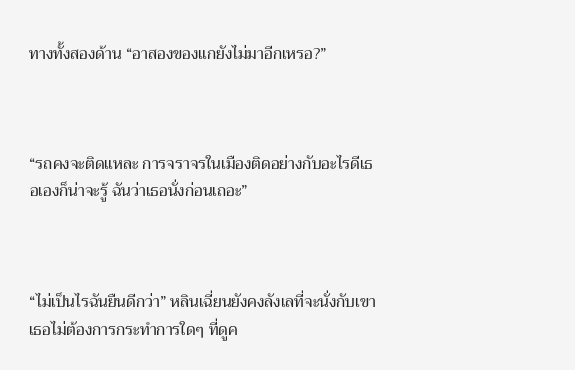ทางทั้งสองด้าน “อาสองของแกยังไม่มาอีกเหรอ?”



“รถคงจะติดแหละ การจราจรในเมืองติดอย่างกับอะไรดีเธอเองก็น่าจะรู้ ฉันว่าเธอนั่งก่อนเถอะ”



“ไม่เป็นไรฉันยืนดีกว่า” หลินเฉี่ยนยังคงลังเลที่จะนั่งกับเขา เธอไม่ต้องการกระทำการใดๆ ที่ดูค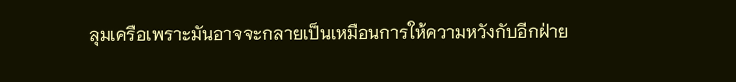ลุมเครือเพราะมันอาจจะกลายเป็นเหมือนการให้ความหวังกับอีกฝ่าย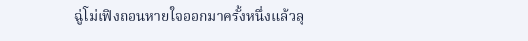ฉู่โม่เฟิงถอนหายใจออกมาครั้งหนึ่งแล้วลุ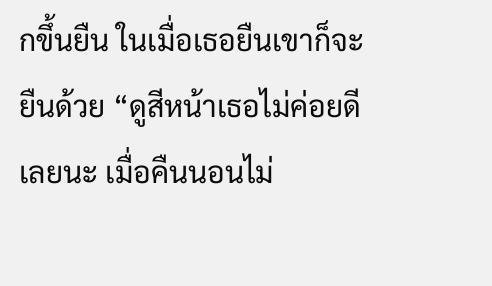กขึ้นยืน ในเมื่อเธอยืนเขาก็จะยืนด้วย “ดูสีหน้าเธอไม่ค่อยดีเลยนะ เมื่อคืนนอนไม่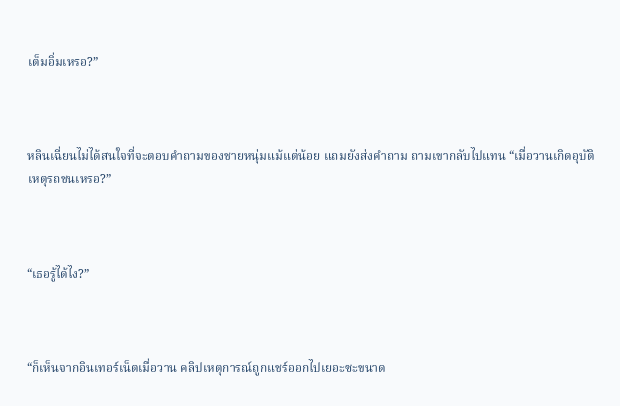เต็มอิ่มเหรอ?”



หลินเฉี่ยนไม่ได้สนใจที่จะตอบคำถามของชายหนุ่มแม้แต่น้อย แถมยังส่งคำถาม ถามเขากลับไปแทน “เมื่อวานเกิดอุบัติเหตุรถชนเหรอ?”



“เธอรู้ได้ไง?”



“ก็เห็นจากอินเทอร์เน็ตเมื่อวาน คลิปเหตุการณ์ถูกแชร์ออกไปเยอะซะขนาด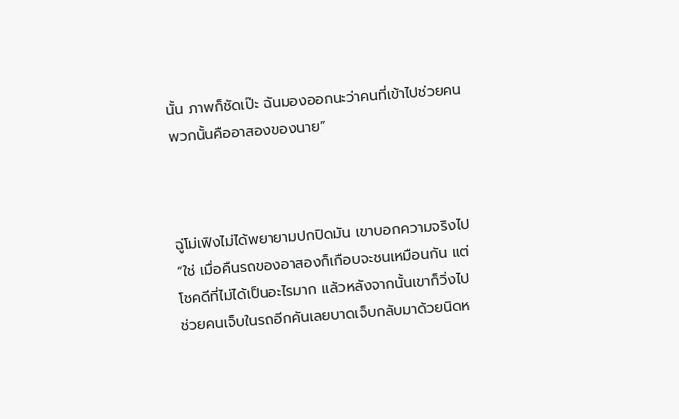นั้น ภาพก็ชัดเป๊ะ ฉันมองออกนะว่าคนที่เข้าไปช่วยคนพวกนั้นคืออาสองของนาย”



ฉู่โม่เฟิงไม่ได้พยายามปกปิดมัน เขาบอกความจริงไป “ใช่ เมื่อคืนรถของอาสองก็เกือบจะชนเหมือนกัน แต่โชคดีที่ไม่ได้เป็นอะไรมาก แล้วหลังจากนั้นเขาก็วิ่งไปช่วยคนเจ็บในรถอีกคันเลยบาดเจ็บกลับมาด้วยนิดห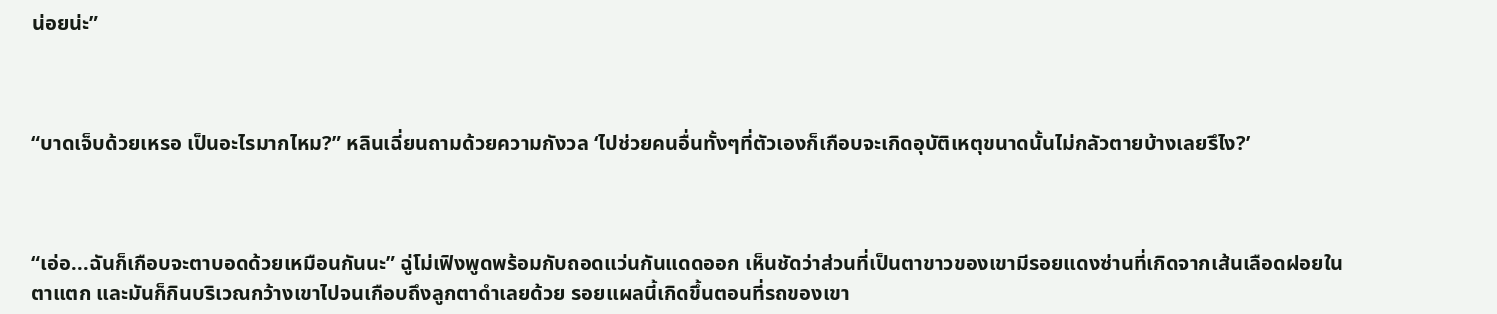น่อยน่ะ”



“บาดเจ็บด้วยเหรอ เป็นอะไรมากไหม?” หลินเฉี่ยนถามด้วยความกังวล ‘ไปช่วยคนอื่นทั้งๆที่ตัวเองก็เกือบจะเกิดอุบัติเหตุขนาดนั้นไม่กลัวตายบ้างเลยรึไง?’



“เอ่อ...ฉันก็เกือบจะตาบอดด้วยเหมือนกันนะ” ฉู่โม่เฟิงพูดพร้อมกับถอดแว่นกันแดดออก เห็นชัดว่าส่วนที่เป็นตาขาวของเขามีรอยแดงซ่านที่เกิดจากเส้นเลือดฝอยในตาแตก และมันก็กินบริเวณกว้างเขาไปจนเกือบถึงลูกตาดำเลยด้วย รอยแผลนี้เกิดขึ้นตอนที่รถของเขา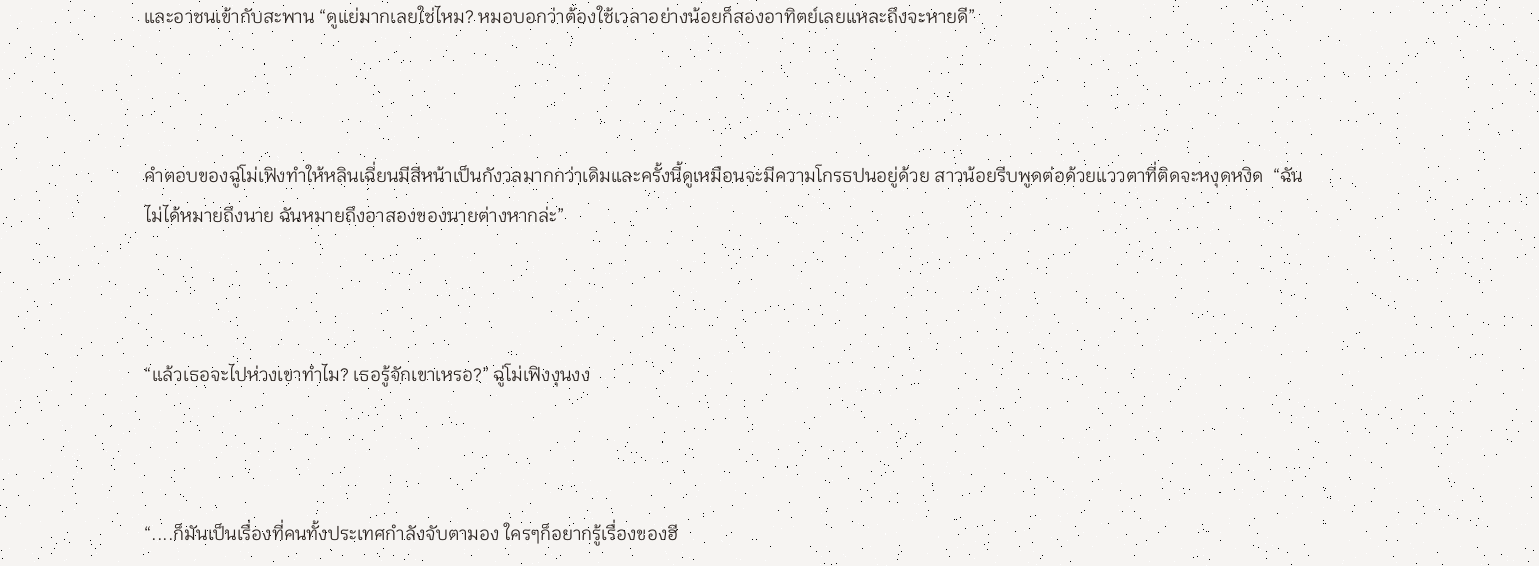และอาชนเข้ากับสะพาน “ดูแย่มากเลยใช่ไหม? หมอบอกว่าต้องใช้เวลาอย่างน้อยก็สองอาทิตย์เลยแหละถึงจะหายดี”



คำตอบของฉู่โม่เฟิงทำให้หลินเฉี่ยนมีสีหน้าเป็นกังวลมากกว่าเดิมและครั้งนี้ดูเหมือนจะมีความโกรธปนอยู่ด้วย สาวน้อยรีบพูดต่อด้วยแววตาที่ติดจะหงุดหงิด  “ฉันไม่ได้หมายถึงนาย ฉันหมายถึงอาสองของนายต่างหากล่ะ”



“แล้วเธอจะไปห่วงเขาทำไม? เธอรู้จักเขาเหรอ?” ฉู่โม่เฟิงงุนงง



“....ก็มันเป็นเรื่องที่คนทั้งประเทศกำลังจับตามอง ใครๆก็อยากรู้เรื่องของฮี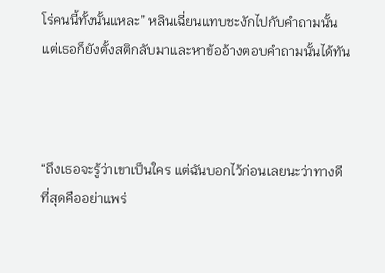โร่คนนี้ทั้งนั้นแหละ” หลินเฉี่ยนแทบชะงักไปกับคำถามนั้น แต่เธอก็ยังตั้งสติกลับมาและหาข้ออ้างตอบคำถามนั้นได้ทัน



“ถึงเธอจะรู้ว่าเขาเป็นใคร แต่ฉันบอกไว้ก่อนเลยนะว่าทางดีที่สุดคืออย่าแพร่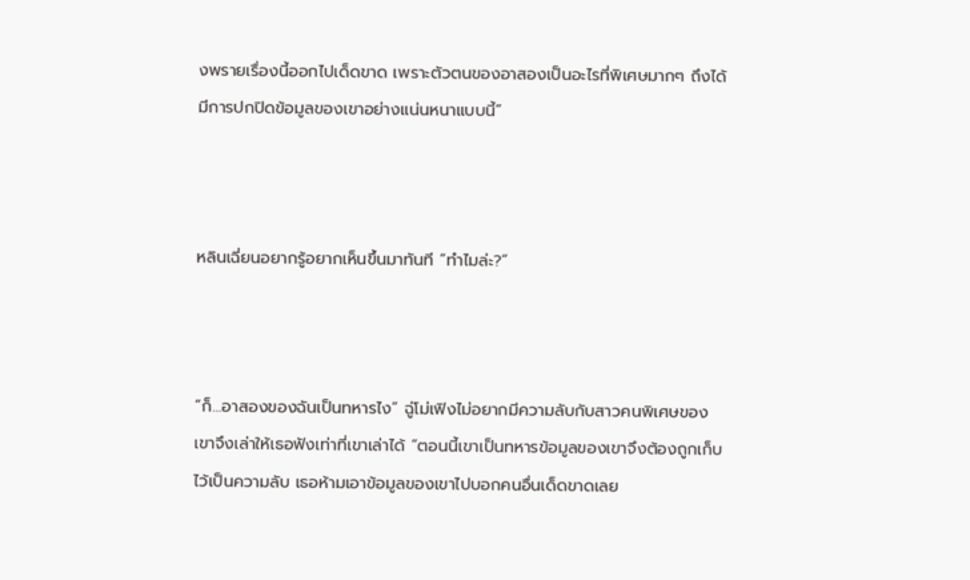งพรายเรื่องนี้ออกไปเด็ดขาด เพราะตัวตนของอาสองเป็นอะไรที่พิเศษมากๆ ถึงได้มีการปกปิดข้อมูลของเขาอย่างแน่นหนาแบบนี้”



หลินเฉี่ยนอยากรู้อยากเห็นขึ้นมาทันที “ทำไมล่ะ?”



“ก็...อาสองของฉันเป็นทหารไง” ฉู่โม่เฟิงไม่อยากมีความลับกับสาวคนพิเศษของเขาจึงเล่าให้เธอฟังเท่าที่เขาเล่าได้ “ตอนนี้เขาเป็นทหารข้อมูลของเขาจึงต้องถูกเก็บไว้เป็นความลับ เธอห้ามเอาข้อมูลของเขาไปบอกคนอื่นเด็ดขาดเลย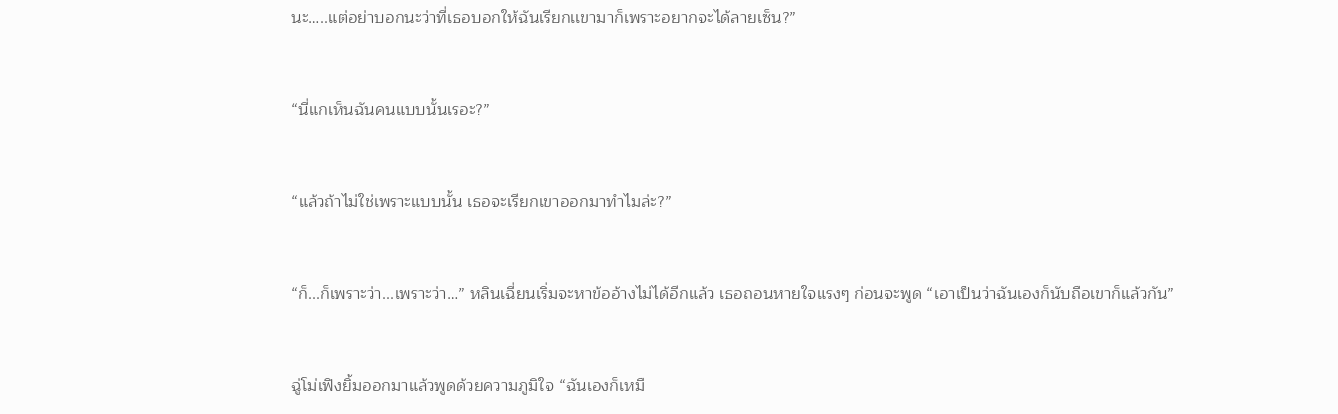นะ…..แต่อย่าบอกนะว่าที่เธอบอกให้ฉันเรียกเเขามาก็เพราะอยากจะได้ลายเซ็น?”



“นี่แกเห็นฉันคนแบบนั้นเรอะ?”



“แล้วถ้าไม่ใช่เพราะแบบนั้น เธอจะเรียกเขาออกมาทำไมล่ะ?”



“ก็...ก็เพราะว่า...เพราะว่า…” หลินเฉี่ยนเริ่มจะหาข้ออ้างไม่ได้อีกแล้ว เธอถอนหายใจแรงๆ ก่อนจะพูด “เอาเป็นว่าฉันเองก็นับถือเขาก็แล้วกัน”



ฉู่โม่เฟิงยิ้มออกมาแล้วพูดด้วยความภูมิใจ “ฉันเองก็เหมื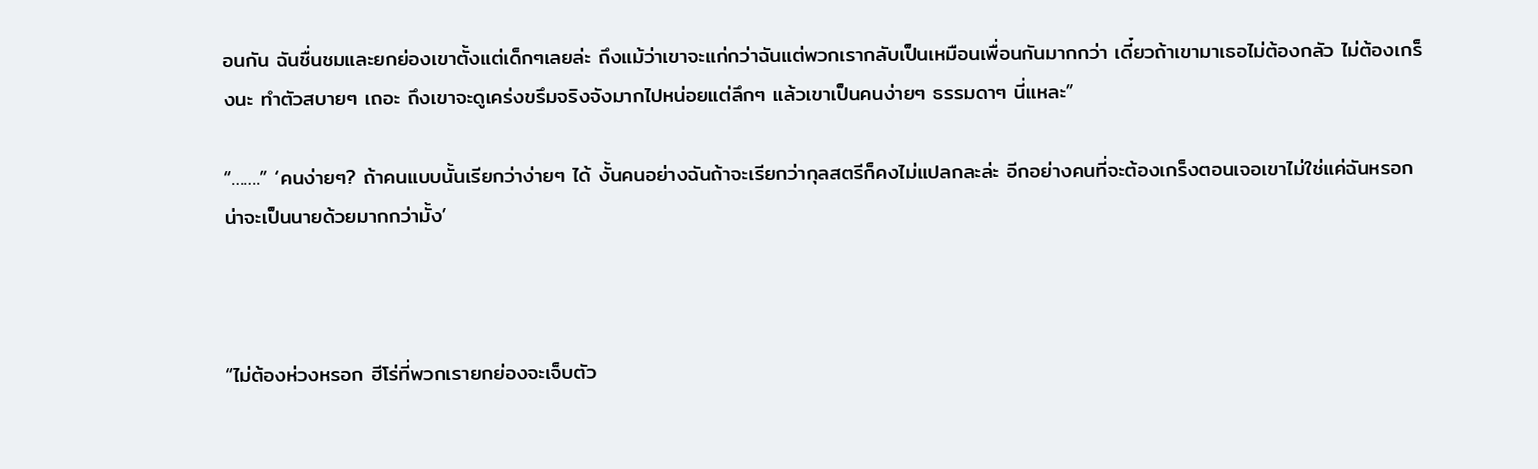อนกัน ฉันชื่นชมและยกย่องเขาตั้งแต่เด็กๆเลยล่ะ ถึงแม้ว่าเขาจะแก่กว่าฉันแต่พวกเรากลับเป็นเหมือนเพื่อนกันมากกว่า เดี๋ยวถ้าเขามาเธอไม่ต้องกลัว ไม่ต้องเกร็งนะ ทำตัวสบายๆ เถอะ ถึงเขาจะดูเคร่งขรึมจริงจังมากไปหน่อยแต่ลึกๆ แล้วเขาเป็นคนง่ายๆ ธรรมดาๆ นี่แหละ”

“…….” ‘คนง่ายๆ? ถ้าคนแบบนั้นเรียกว่าง่ายๆ ได้ งั้นคนอย่างฉันถ้าจะเรียกว่ากุลสตรีก็คงไม่แปลกละล่ะ อีกอย่างคนที่จะต้องเกร็งตอนเจอเขาไม่ใช่แค่ฉันหรอก น่าจะเป็นนายด้วยมากกว่ามั้ง’



“ไม่ต้องห่วงหรอก ฮีโร่ที่พวกเรายกย่องจะเจ็บตัว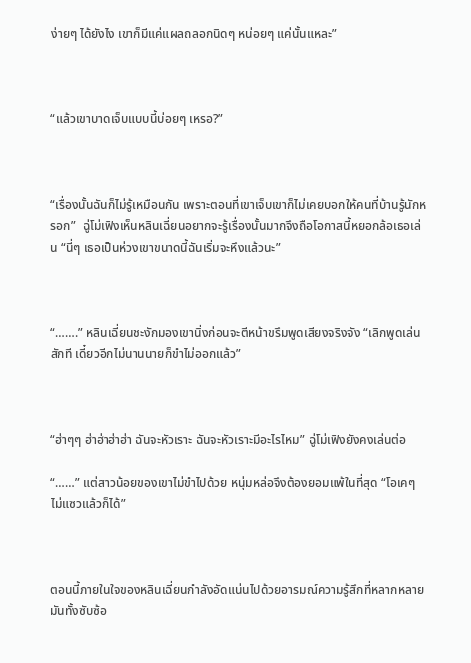ง่ายๆ ได้ยังไง เขาก็มีแค่แผลถลอกนิดๆ หน่อยๆ แค่นั้นแหละ”



“แล้วเขาบาดเจ็บแบบนี้บ่อยๆ เหรอ?”



“เรื่องนั้นฉันก็ไม่รู้เหมือนกัน เพราะตอนที่เขาเจ็บเขาก็ไม่เคยบอกให้คนที่บ้านรู้นักหรอก”  ฉู่โม่เฟิงเห็นหลินเฉี่ยนอยากจะรู้เรื่องนั้นมากจึงถือโอกาสนี้หยอกล้อเธอเล่น “นี่ๆ เธอเป็นห่วงเขาขนาดนี้ฉันเริ่มจะหึงแล้วนะ”



“…….” หลินเฉี่ยนชะงักมองเขานิ่งก่อนจะตีหน้าขรึมพูดเสียงจริงจัง “เลิกพูดเล่นสักที เดี๋ยวอีกไม่นานนายก็ขำไม่ออกแล้ว”



“ฮ่าๆๆ ฮ่าฮ่าฮ่าฮ่า ฉันจะหัวเราะ ฉันจะหัวเราะมีอะไรไหม” ฉู่โม่เฟิงยังคงเล่นต่อ

“……” แต่สาวน้อยของเขาไม่ขำไปด้วย หนุ่มหล่อจึงต้องยอมแพ้ในที่สุด “โอเคๆ ไม่แซวแล้วก็ได้”



ตอนนี้ภายในใจของหลินเฉี่ยนกำลังอัดแน่นไปด้วยอารมณ์ความรู้สึกที่หลากหลาย มันทั้งซับซ้อ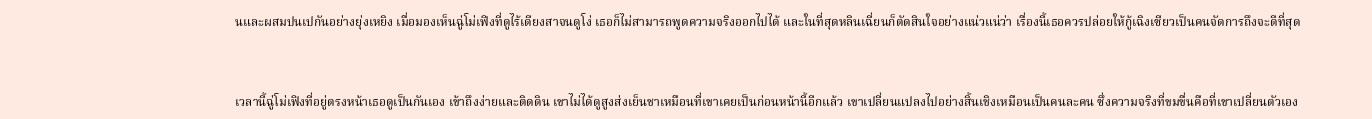นและผสมปนเปกันอย่างยุ่งเหยิง เมื่อมองเห็นฉู่โม่เฟิงที่ดูไร้เดียงสาจนดูโง่ เธอก็ไม่สามารถพูดความจริงออกไปได้ และในที่สุดหลินเฉี่ยนก็ตัดสินใจอย่างแน่วแน่ว่า เรื่องนี้เธอควรปล่อยให้กู้เฉิงเซียวเป็นคนจัดการถึงจะดีที่สุด



เวลานี้ฉู่โม่เฟิงที่อยู่ตรงหน้าเธอดูเป็นกันเอง เข้าถึงง่ายและติดดิน เขาไม่ได้ดูสูงส่งเย็นชาเหมือนที่เขาเคยเป็นก่อนหน้านี้อีกแล้ว เขาเปลี่ยนแปลงไปอย่างสิ้นเชิงเหมือนเป็นคนละคน ซึ่งความจริงที่ขมขื่นคือที่เขาเปลี่ยนตัวเอง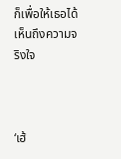ก็เพื่อให้เธอได้เห็นถึงความจริงใจ



‘เฮ้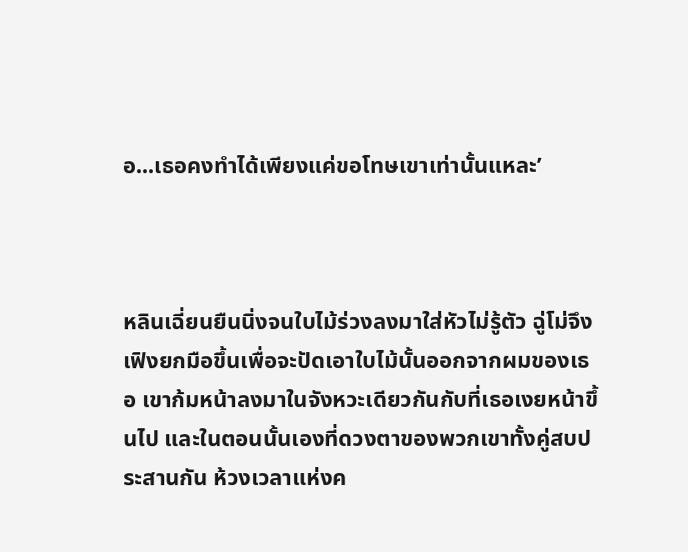อ...เธอคงทำได้เพียงแค่ขอโทษเขาเท่านั้นแหละ’



หลินเฉี่ยนยืนนิ่งจนใบไม้ร่วงลงมาใส่หัวไม่รู้ตัว ฉู่โม่จึงเฟิงยกมือขึ้นเพื่อจะปัดเอาใบไม้นั้นออกจากผมของเธอ เขาก้มหน้าลงมาในจังหวะเดียวกันกับที่เธอเงยหน้าขึ้นไป และในตอนนั้นเองที่ดวงตาของพวกเขาทั้งคู่สบประสานกัน ห้วงเวลาแห่งค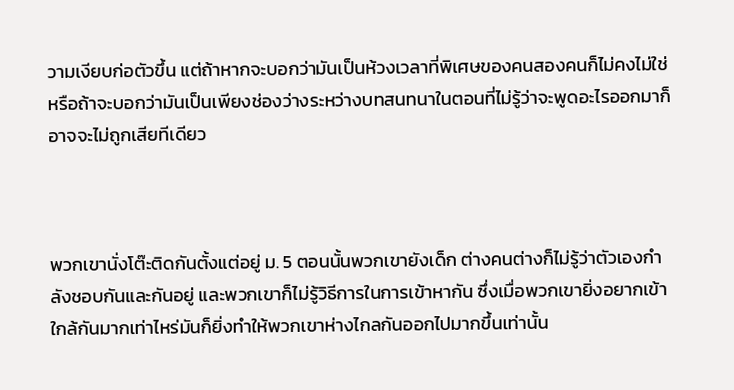วามเงียบก่อตัวขึ้น แต่ถ้าหากจะบอกว่ามันเป็นห้วงเวลาที่พิเศษของคนสองคนก็ไม่คงไม่ใช่ หรือถ้าจะบอกว่ามันเป็นเพียงช่องว่างระหว่างบทสนทนาในตอนที่ไม่รู้ว่าจะพูดอะไรออกมาก็อาจจะไม่ถูกเสียทีเดียว



พวกเขานั่งโต๊ะติดกันตั้งแต่อยู่ ม. 5 ตอนนั้นพวกเขายังเด็ก ต่างคนต่างก็ไม่รู้ว่าตัวเองกำลังชอบกันและกันอยู่ และพวกเขาก็ไม่รู้วิธีการในการเข้าหากัน ซึ่งเมื่อพวกเขายิ่งอยากเข้าใกล้กันมากเท่าไหร่มันก็ยิ่งทำให้พวกเขาห่างไกลกันออกไปมากขึ้นเท่านั้น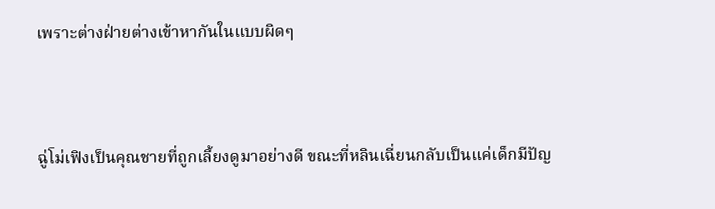เพราะต่างฝ่ายต่างเข้าหากันในแบบผิดๆ



ฉู่โม่เฟิงเป็นคุณชายที่ถูกเลี้ยงดูมาอย่างดี ขณะที่หลินเฉี่ยนกลับเป็นแค่เด็กมีปัญ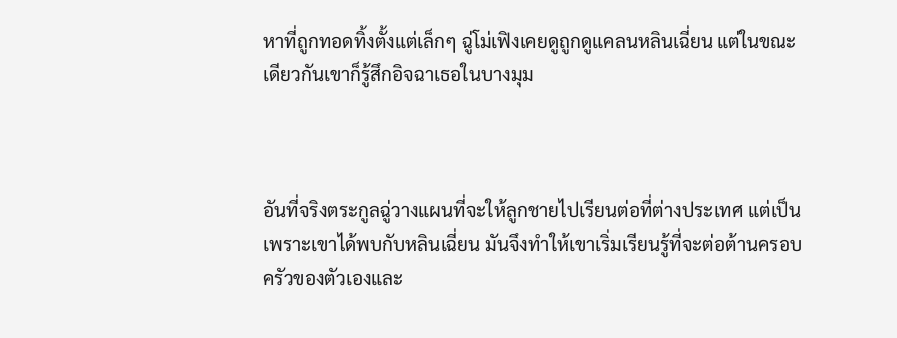หาที่ถูกทอดทิ้งตั้งแต่เล็กๆ ฉู่โม่เฟิงเคยดูถูกดูแคลนหลินเฉี่ยน แต่ในขณะเดียวกันเขาก็รู้สึกอิจฉาเธอในบางมุม



อันที่จริงตระกูลฉู่วางแผนที่จะให้ลูกชายไปเรียนต่อที่ต่างประเทศ แต่เป็นเพราะเขาได้พบกับหลินเฉี่ยน มันจึงทำให้เขาเริ่มเรียนรู้ที่จะต่อต้านครอบครัวของตัวเองและ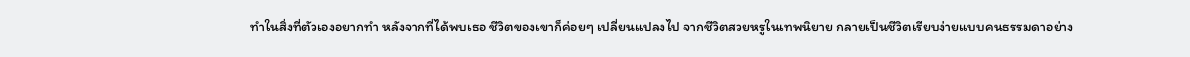ทำในสิ่งที่ตัวเองอยากทำ หลังจากที่ได้พบเธอ ชีวิตของเขาก็ค่อยๆ เปลี่ยนแปลงไป จากชีวิตสวยหรูในเทพนิยาย กลายเป็นชีวิตเรียบง่ายแบบคนธรรมดาอย่าง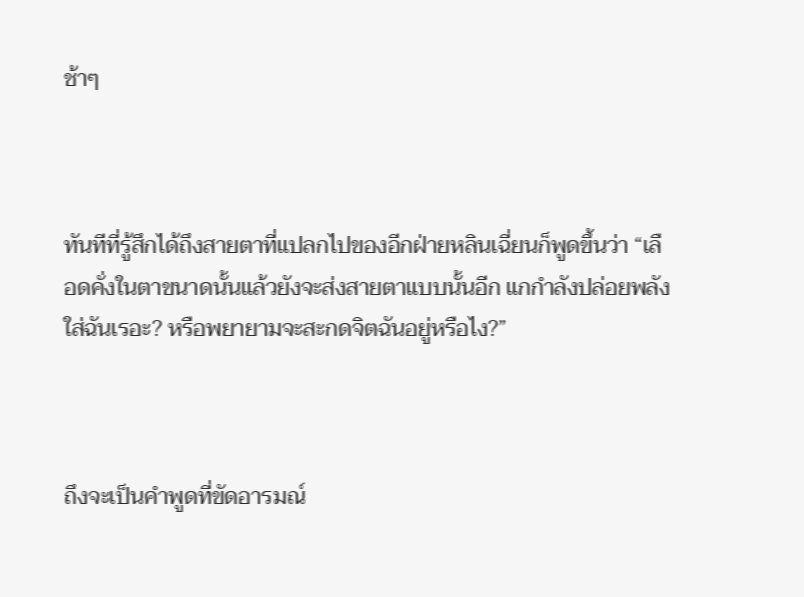ช้าๆ



ทันทีที่รู้สึกได้ถึงสายตาที่แปลกไปของอีกฝ่ายหลินเฉี่ยนก็พูดขึ้นว่า “เลือดคั่งในตาขนาดนั้นแล้วยังจะส่งสายตาแบบนั้นอีก แกกำลังปล่อยพลังใส่ฉันเรอะ? หรือพยายามจะสะกดจิตฉันอยู่หรือไง?”



ถึงจะเป็นคำพูดที่ขัดอารมณ์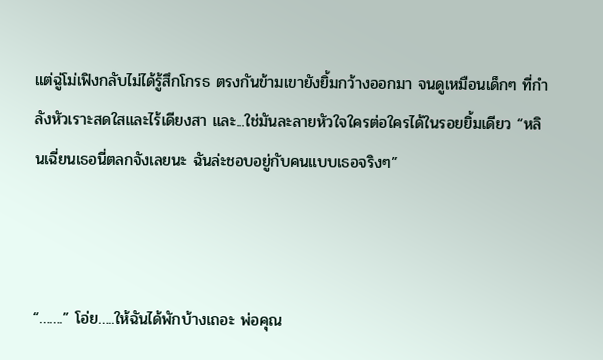แต่ฉู่โม่เฟิงกลับไม่ได้รู้สึกโกรธ ตรงกันข้ามเขายังยิ้มกว้างออกมา จนดูเหมือนเด็กๆ ที่กำลังหัวเราะสดใสและไร้เดียงสา และ...ใช่มันละลายหัวใจใครต่อใครได้ในรอยยิ้มเดียว “หลินเฉี่ยนเธอนี่ตลกจังเลยนะ ฉันล่ะชอบอยู่กับคนแบบเธอจริงๆ”



“…….” โอ่ย…..ให้ฉันได้พักบ้างเถอะ พ่อคุณ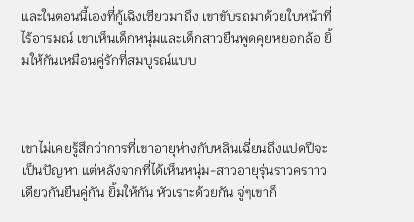และในตอนนี้เองที่กู้เฉิงเซียวมาถึง เขาขับรถมาด้วยใบหน้าที่ไร้อารมณ์ เขาเห็นเด็กหนุ่มและเด็กสาวยืนพูดคุยหยอกล้อ ยิ้มให้กันเหมือนคู่รักที่สมบูรณ์แบบ



เขาไม่เคยรู้สึกว่าการที่เขาอายุห่างกับหลินเฉี่ยนถึงแปดปีจะเป็นปัญหา แต่หลังจากที่ได้เห็นหนุ่ม-สาวอายุรุ่นราวคราาวเดียวกันยืนคู่กัน ยิ้มให้กัน หัวเราะด้วยกัน จู่ๆเขาก็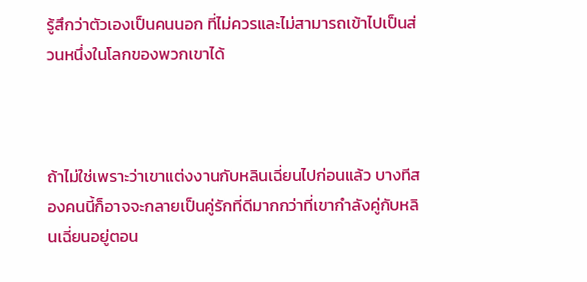รู้สึกว่าตัวเองเป็นคนนอก ที่ไม่ควรและไม่สามารถเข้าไปเป็นส่วนหนึ่งในโลกของพวกเขาได้



ถ้าไม่ใช่เพราะว่าเขาแต่งงานกับหลินเฉี่ยนไปก่อนแล้ว บางทีสองคนนี้ก็อาจจะกลายเป็นคู่รักที่ดีมากกว่าที่เขากำลังคู่กับหลินเฉี่ยนอยู่ตอน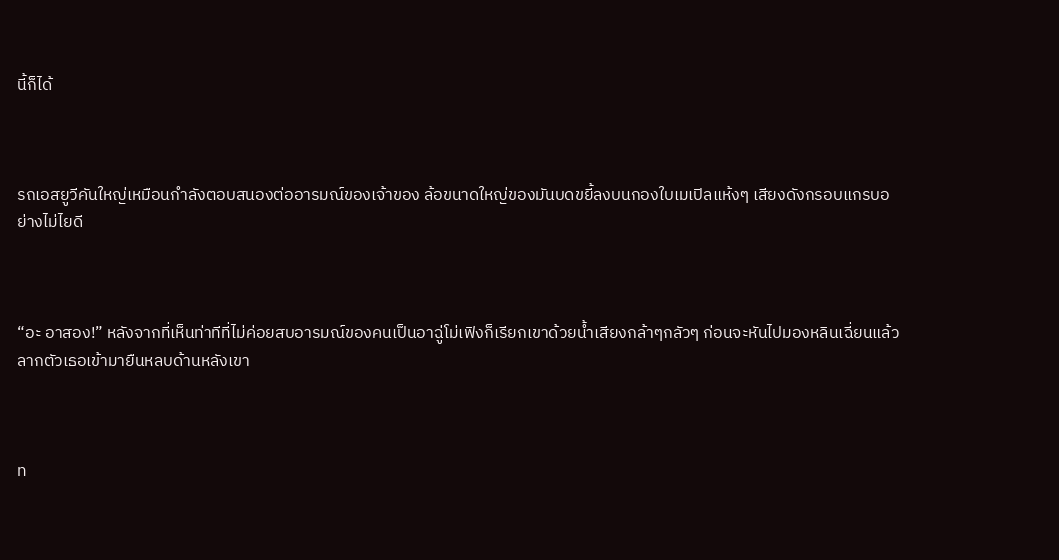นี้ก็ได้



รถเอสยูวีคันใหญ่เหมือนกำลังตอบสนองต่ออารมณ์ของเจ้าของ ล้อขนาดใหญ่ของมันบดขยี้ลงบนกองใบเมเปิลแห้งๆ เสียงดังกรอบแกรบอย่างไม่ไยดี



“อะ อาสอง!” หลังจากที่เห็นท่าทีที่ไม่ค่อยสบอารมณ์ของคนเป็นอาฉู่โม่เฟิงก็เรียกเขาด้วยน้ำเสียงกล้าๆกลัวๆ ก่อนจะหันไปมองหลินเฉี่ยนแล้วลากตัวเธอเข้ามายืนหลบด้านหลังเขา



ท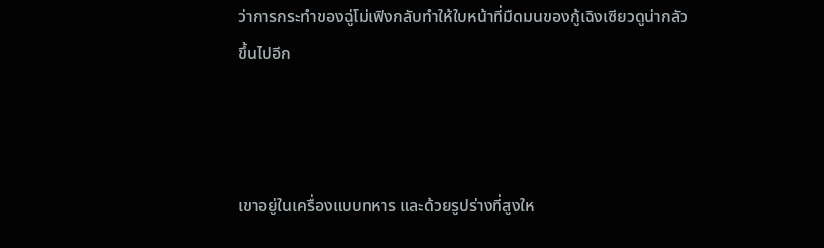ว่าการกระทำของฉู่โม่เฟิงกลับทำให้ใบหน้าที่มืดมนของกู้เฉิงเซียวดูน่ากลัวขึ้นไปอีก



เขาอยู่ในเครื่องแบบทหาร และด้วยรูปร่างที่สูงให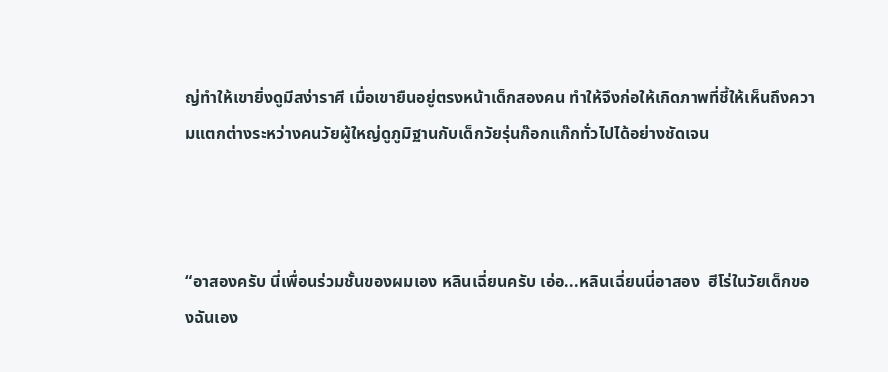ญ่ทำให้เขายิ่งดูมีสง่าราศี เมื่อเขายืนอยู่ตรงหน้าเด็กสองคน ทำให้จึงก่อให้เกิดภาพที่ชี้ให้เห็นถึงความแตกต่างระหว่างคนวัยผู้ใหญ่ดูภูมิฐานกับเด็กวัยรุ่นก๊อกแก๊กทั่วไปได้อย่างชัดเจน



“อาสองครับ นี่เพื่อนร่วมชั้นของผมเอง หลินเฉี่ยนครับ เอ่อ...หลินเฉี่ยนนี่อาสอง  ฮีโร่ในวัยเด็กของฉันเอง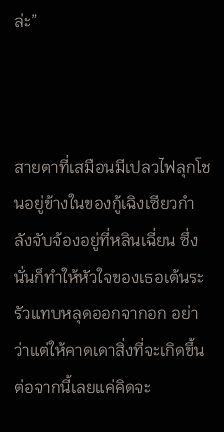ล่ะ”



สายตาที่เสมือนมีเปลวไฟลุกโชนอยู่ข้างในของกู้เฉิงเซียวกำลังจับจ้องอยู่ที่หลินเฉี่ยน ซึ่งนั่นก็ทำให้หัวใจของเธอเต้นระรัวแทบหลุดออกจากอก อย่าว่าแต่ให้คาดเดาสิ่งที่จะเกิดขึ้นต่อจากนี้เลยแค่คิดจะ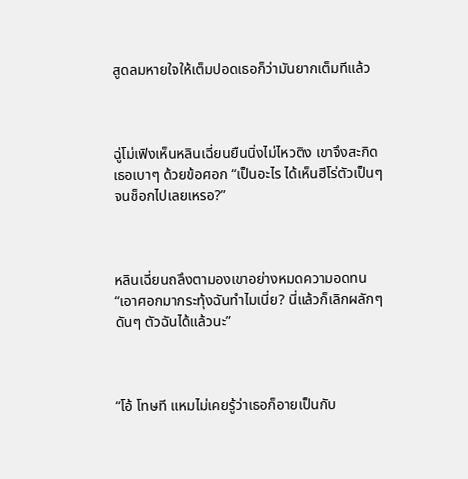สูดลมหายใจให้เต็มปอดเธอก็ว่ามันยากเต็มทีแล้ว



ฉู่โม่เฟิงเห็นหลินเฉี่ยนยืนนิ่งไม่ไหวติง เขาจึงสะกิดเธอเบาๆ ด้วยข้อศอก “เป็นอะไร ได้เห็นฮีโร่ตัวเป็นๆ จนช็อกไปเลยเหรอ?”



หลินเฉี่ยนถลึงตามองเขาอย่างหมดความอดทน “เอาศอกมากระทุ้งฉันทำไมเนี่ย? นี่แล้วก็เลิกผลักๆ ดันๆ ตัวฉันได้แล้วนะ”



“โอ้ โทษที แหมไม่เคยรู้ว่าเธอก็อายเป็นกับ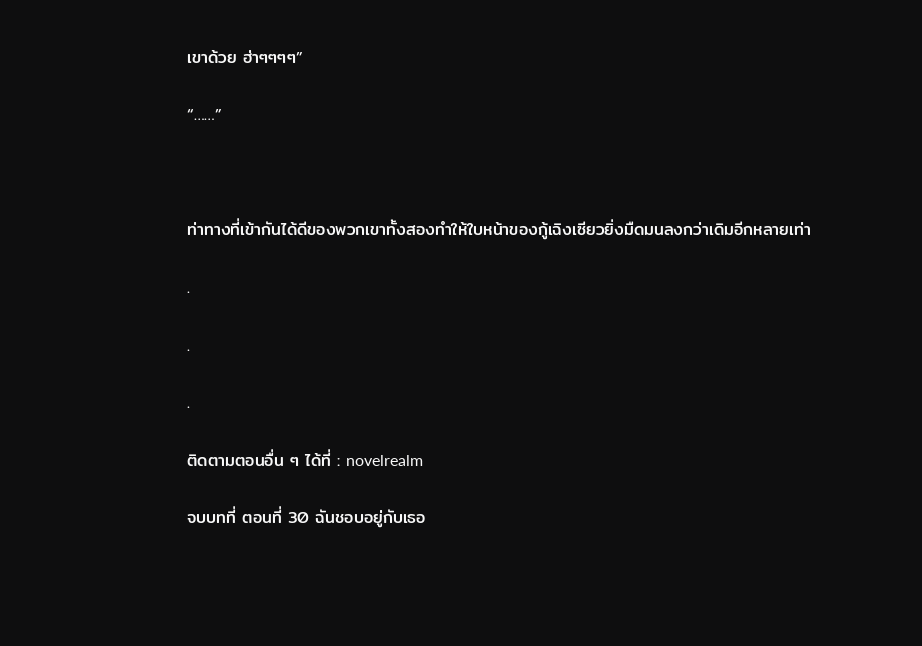เขาด้วย ฮ่าๆๆๆๆ”

“……”



ท่าทางที่เข้ากันได้ดีของพวกเขาทั้งสองทำให้ใบหน้าของกู้เฉิงเซียวยิ่งมืดมนลงกว่าเดิมอีกหลายเท่า

.

.

.

ติดตามตอนอื่น ๆ ได้ที่ : novelrealm

จบบทที่ ตอนที่ 30 ฉันชอบอยู่กับเธอ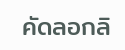คัดลอกลิ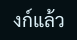งก์แล้ว